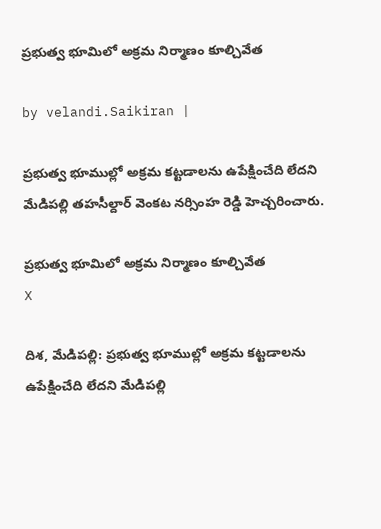ప్రభుత్వ భూమిలో అక్రమ నిర్మాణం కూల్చివేత

by velandi.Saikiran |

ప్రభుత్వ భూముల్లో అక్రమ కట్టడాలను ఉపేక్షించేది లేదని మేడిపల్లి తహసీల్దార్ వెంకట నర్సింహ రెడ్డి హెచ్చరించారు.

ప్రభుత్వ భూమిలో అక్రమ నిర్మాణం కూల్చివేత
X

దిశ, మేడిపల్లి: ప్రభుత్వ భూముల్లో అక్రమ కట్టడాలను ఉపేక్షించేది లేదని మేడిపల్లి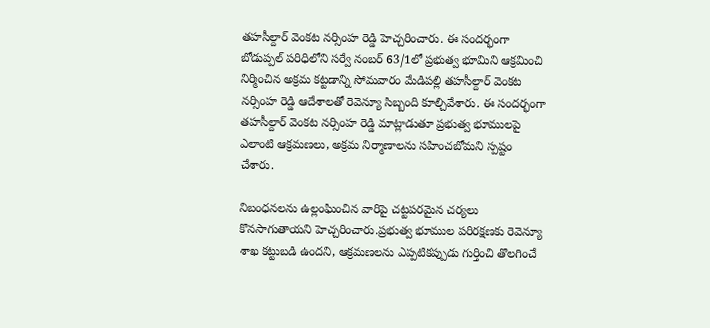తహసీల్దార్ వెంకట నర్సింహ రెడ్డి హెచ్చరించారు. ఈ సందర్భంగా బోడుప్పల్ పరిధిలోని సర్వే నంబర్ 63/1లో ప్రభుత్వ భూమిని ఆక్రమించి నిర్మించిన అక్రమ కట్టడాన్ని సోమవారం మేడిపల్లి తహసీల్దార్ వెంకట నర్సింహ రెడ్డి ఆదేశాలతో రెవెన్యూ సిబ్బంది కూల్చివేశారు. ఈ సందర్భంగా తహసీల్దార్ వెంకట నర్సింహ రెడ్డి మాట్లాడుతూ ప్రభుత్వ భూములపై ఎలాంటి ఆక్రమణలు, అక్రమ నిర్మాణాలను సహించబోమని స్పష్టం చేశారు.

నిబంధనలను ఉల్లంఘించిన వారిపై చట్టపరమైన చర్యలు కొనసాగుతాయని హెచ్చరించారు.ప్రభుత్వ భూముల పరిరక్షణకు రెవెన్యూ శాఖ కట్టుబడి ఉందని, ఆక్రమణలను ఎప్పటికప్పుడు గుర్తించి తొలగించే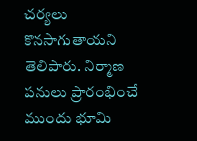చర్యలు కొనసాగుతాయని తెలిపారు. నిర్మాణ పనులు ప్రారంభించే ముందు భూమి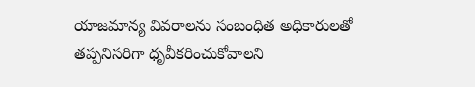యాజమాన్య వివరాలను సంబంధిత అధికారులతో తప్పనిసరిగా ధృవీకరించుకోవాలని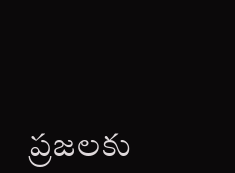ప్రజలకు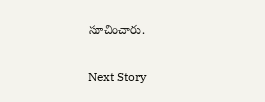సూచించారు.

Next Story